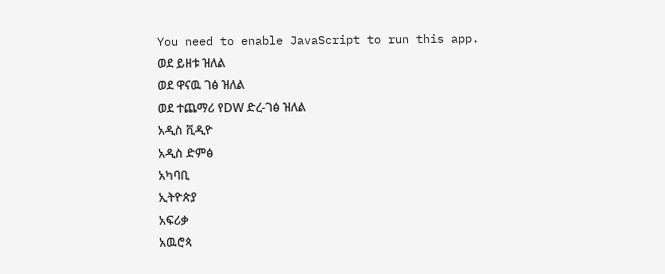You need to enable JavaScript to run this app.
ወደ ይዘቱ ዝለል
ወደ ዋናዉ ገፅ ዝለል
ወደ ተጨማሪ የDW ድረ-ገፅ ዝለል
አዲስ ቪዲዮ
አዲስ ድምፅ
አካባቢ
ኢትዮጵያ
አፍሪቃ
አዉሮጳ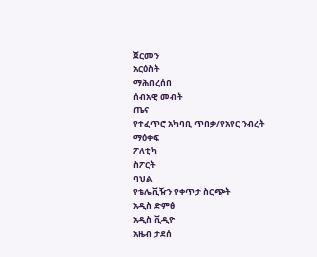ጀርመን
አርዕስት
ማሕበረሰበ
ሰብአዊ መብት
ጤና
የተፈጥሮ አካባቢ ጥበቃ/የአየር ንብረት
ማዕቀፍ
ፖለቲካ
ስፖርት
ባህል
የቴሌቪዥን የቀጥታ ስርጭት
አዲስ ድምፅ
አዲስ ቪዲዮ
አዜብ ታደሰ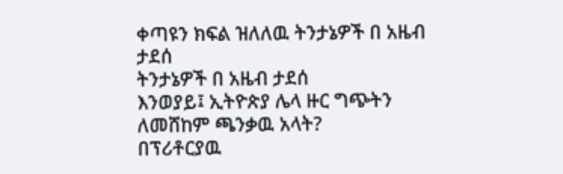ቀጣዩን ክፍል ዝለለዉ ትንታኔዎች በ አዜብ ታደሰ
ትንታኔዎች በ አዜብ ታደሰ
እንወያይ፤ ኢትዮጵያ ሌላ ዙር ግጭትን ለመሸከም ጫንቃዉ አላት?
በፕሪቶርያዉ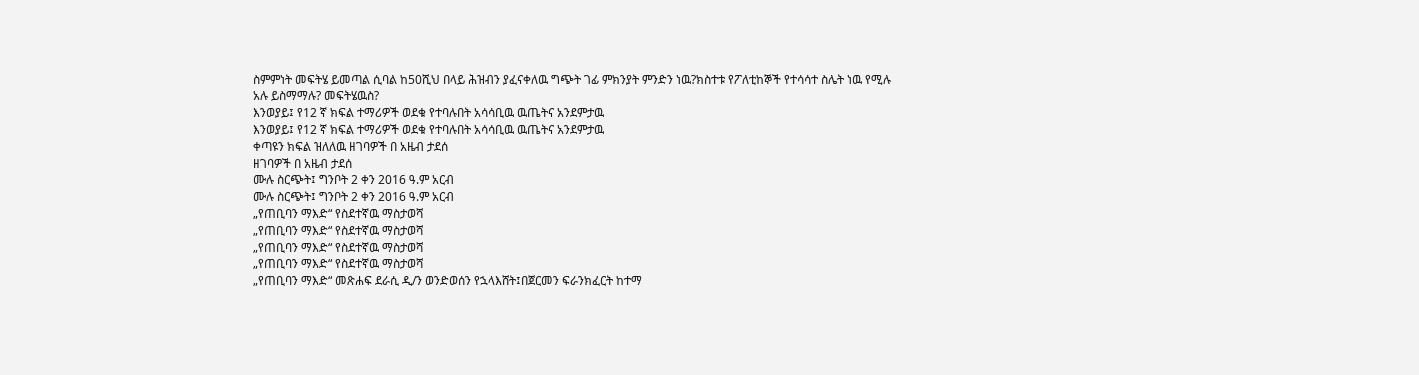ስምምነት መፍትሄ ይመጣል ሲባል ከ50ሺህ በላይ ሕዝብን ያፈናቀለዉ ግጭት ገፊ ምክንያት ምንድን ነዉ?ክስተቱ የፖለቲከኞች የተሳሳተ ስሌት ነዉ የሚሉ አሉ ይስማማሉ? መፍትሄዉስ?
እንወያይ፤ የ12 ኛ ክፍል ተማሪዎች ወደቁ የተባሉበት አሳሳቢዉ ዉጤትና አንደምታዉ
እንወያይ፤ የ12 ኛ ክፍል ተማሪዎች ወደቁ የተባሉበት አሳሳቢዉ ዉጤትና አንደምታዉ
ቀጣዩን ክፍል ዝለለዉ ዘገባዎች በ አዜብ ታደሰ
ዘገባዎች በ አዜብ ታደሰ
ሙሉ ስርጭት፤ ግንቦት 2 ቀን 2016 ዓ.ም አርብ
ሙሉ ስርጭት፤ ግንቦት 2 ቀን 2016 ዓ.ም አርብ
„የጠቢባን ማእድ“ የስደተኛዉ ማስታወሻ
„የጠቢባን ማእድ“ የስደተኛዉ ማስታወሻ
„የጠቢባን ማእድ“ የስደተኛዉ ማስታወሻ
„የጠቢባን ማእድ“ የስደተኛዉ ማስታወሻ
„የጠቢባን ማእድ“ መጽሐፍ ደራሲ ዲ/ን ወንድወሰን የኋላእሸት፤በጀርመን ፍራንክፈርት ከተማ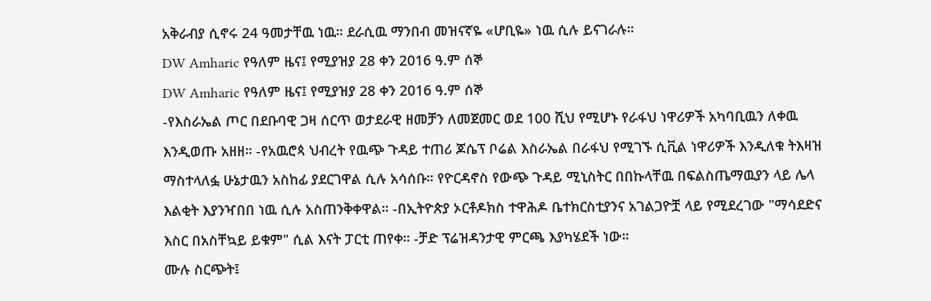አቅራብያ ሲኖሩ 24 ዓመታቸዉ ነዉ። ደራሲዉ ማንበብ መዝናኛዬ «ሆቢዬ» ነዉ ሲሉ ይናገራሉ።
DW Amharic የዓለም ዜና፤ የሚያዝያ 28 ቀን 2016 ዓ.ም ሰኞ
DW Amharic የዓለም ዜና፤ የሚያዝያ 28 ቀን 2016 ዓ.ም ሰኞ
-የእስራኤል ጦር በደቡባዊ ጋዛ ሰርጥ ወታደራዊ ዘመቻን ለመጀመር ወደ 100 ሺህ የሚሆኑ የራፋህ ነዋሪዎች አካባቢዉን ለቀዉ እንዲወጡ አዘዘ። -የአዉሮጳ ህብረት የዉጭ ጉዳይ ተጠሪ ጆሴፕ ቦሬል እስራኤል በራፋህ የሚገኙ ሲቪል ነዋሪዎች እንዲለቁ ትእዛዝ ማስተላለፏ ሁኔታዉን አስከፊ ያደርገዋል ሲሉ አሳሰቡ። የዮርዳኖስ የውጭ ጉዳይ ሚኒስትር በበኩላቸዉ በፍልስጤማዉያን ላይ ሌላ እልቂት እያንዣበበ ነዉ ሲሉ አስጠንቅቀዋል። -በኢትዮጵያ ኦርቶዶክስ ተዋሕዶ ቤተክርስቲያንና አገልጋዮቿ ላይ የሚደረገው "ማሳደድና እስር በአስቸኳይ ይቁም" ሲል እናት ፓርቲ ጠየቀ። -ቻድ ፕሬዝዳንታዊ ምርጫ እያካሄደች ነው።
ሙሉ ስርጭት፤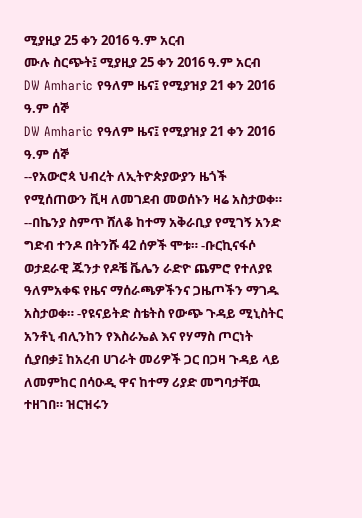ሚያዚያ 25 ቀን 2016 ዓ.ም አርብ
ሙሉ ስርጭት፤ ሚያዚያ 25 ቀን 2016 ዓ.ም አርብ
DW Amharic የዓለም ዜና፤ የሚያዝያ 21 ቀን 2016 ዓ.ም ሰኞ
DW Amharic የዓለም ዜና፤ የሚያዝያ 21 ቀን 2016 ዓ.ም ሰኞ
--የአውሮጳ ህብረት ለኢትዮጵያውያን ዜጎች የሚሰጠውን ቪዛ ለመገደብ መወሰኑን ዛሬ አስታወቀ። --በኬንያ ስምጥ ሸለቆ ከተማ አቅራቢያ የሚገኝ አንድ ግድብ ተንዶ በትንሹ 42 ሰዎች ሞቱ። -ቡርኪናፋሶ ወታደራዊ ጁንታ የዶቼ ቬሌን ራድዮ ጨምሮ የተለያዩ ዓለምአቀፍ የዜና ማሰራጫዎችንና ጋዜጦችን ማገዱ አስታወቀ። -የዩናይትድ ስቴትስ የውጭ ጉዳይ ሚኒስትር አንቶኒ ብሊንከን የእስራኤል እና የሃማስ ጦርነት ሲያበቃ፤ ከአረብ ሀገራት መሪዎች ጋር በጋዛ ጉዳይ ላይ ለመምከር በሳዑዲ ዋና ከተማ ሪያድ መግባታቸዉ ተዘገበ። ዝርዝሩን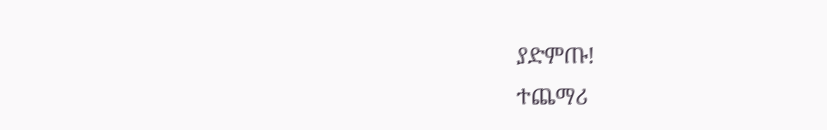ያድምጡ!
ተጨማሪ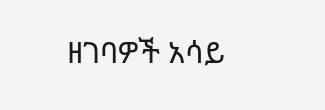ዘገባዎች አሳይ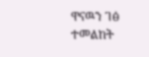ዋናዉን ገፅ ተመልከት